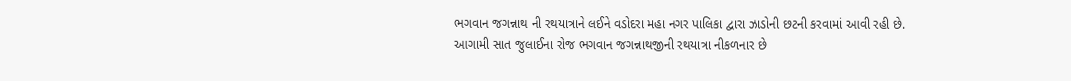ભગવાન જગન્નાથ ની રથયાત્રાને લઈને વડોદરા મહા નગર પાલિકા દ્વારા ઝાડોની છટની કરવામાં આવી રહી છે.
આગામી સાત જુલાઈના રોજ ભગવાન જગન્નાથજીની રથયાત્રા નીકળનાર છે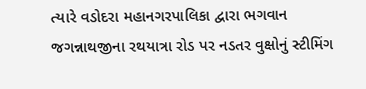ત્યારે વડોદરા મહાનગરપાલિકા દ્વારા ભગવાન જગન્નાથજીના રથયાત્રા રોડ પર નડતર વુક્ષોનું સ્ટીમિંગ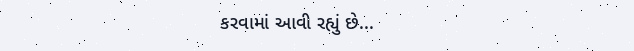કરવામાં આવી રહ્યું છે...